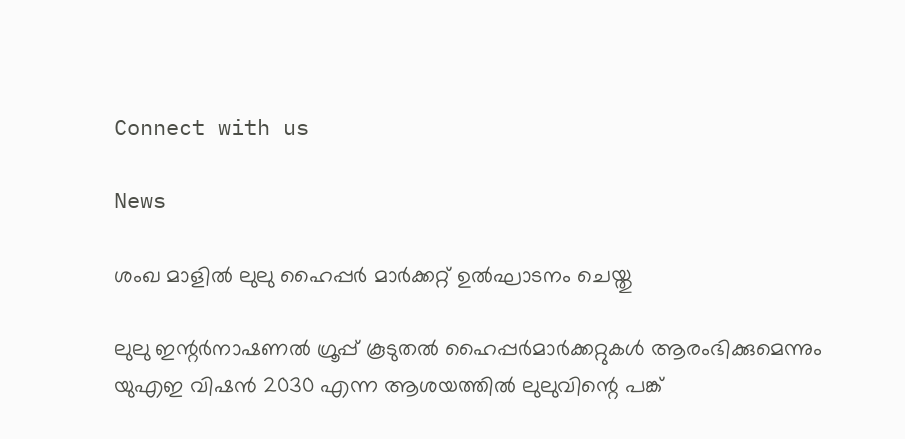Connect with us

News

ശംഖ മാളില്‍ ലുലു ഹൈപ്പര്‍ മാര്‍ക്കറ്റ് ഉല്‍ഘാടനം ചെയ്തു

ലുലു ഇന്റര്‍നാഷണല്‍ ഗ്രൂപ്പ് കൂടുതല്‍ ഹൈപ്പര്‍മാര്‍ക്കറ്റുകള്‍ ആരംഭിക്കുമെന്നും യുഎഇ വിഷന്‍ 2030 എന്ന ആശയത്തില്‍ ലുലുവിന്റെ പങ്ക്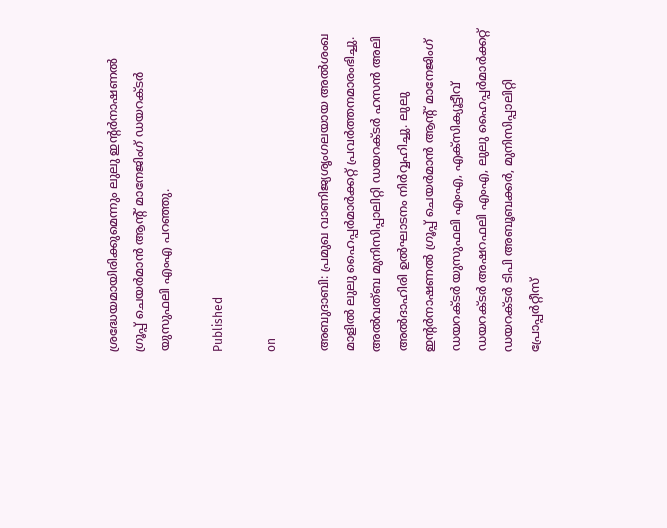ശ്രദ്ധേയമായിരിക്കുമെന്നും ലുലു ഇന്റര്‍നാഷണല്‍ ഗ്രൂപ്പ് ചെയര്‍മാന്‍ ആന്റ് മാനേജിംഗ് ഡയറക്ടര്‍ യുസുഫലി എംഎ പറഞ്ഞു.

Published

on

അബുദാബി: പ്രമുഖ വാണിജ്യശൃംഗലയായ അല്‍ശംഖ മാളില്‍ ലുലു ഹൈപ്പര്‍മാര്‍ക്കറ്റ് പ്രവര്‍ത്തനമാരംഭിച്ചു. അല്‍വത്ബ മുനിസിപ്പാലിറ്റി ഡയറക്ടര്‍ ഹസന്‍ അലി അല്‍ദാഹിരി ഉല്‍ഘാടനം നിര്‍വ്വഹിച്ചു. ലുലു ഇന്റര്‍നാഷണല്‍ ഗ്രൂപ്പ് ചെയര്‍മാന്‍ ആന്റ് മാനേജിംഗ് ഡയറക്ടര്‍ യുസുഫലി എംഎ, എക്‌സിക്യൂട്ടീവ് ഡയറക്ടര്‍ അഷറഫലി എംഎ, ലുലു ഹൈപ്പര്‍മാര്‍ക്കറ്റ് ഡയറക്ടര്‍ ടിപി അബൂബക്കര്‍, മുനിസിപ്പാലിറ്റി പ്രോപ്പര്‍റ്റീസ്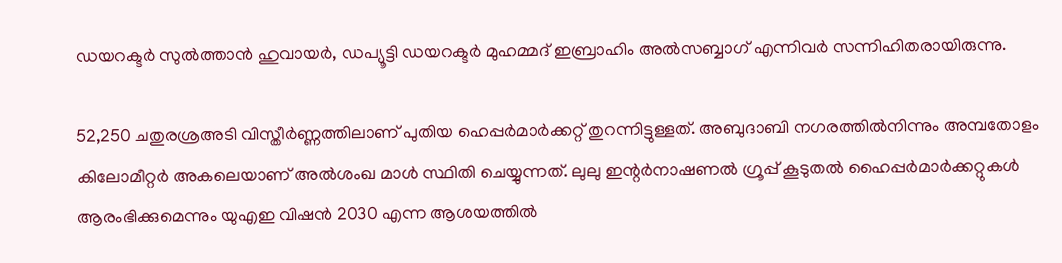ഡയറക്ടര്‍ സുല്‍ത്താന്‍ ഹുവായര്‍, ഡപ്യൂട്ടി ഡയറക്ടര്‍ മുഹമ്മദ് ഇബ്രാഹിം അല്‍സബ്ബാഗ് എന്നിവര്‍ സന്നിഹിതരായിരുന്നു.

52,250 ചതുരശ്രഅടി വിസ്തീര്‍ണ്ണത്തിലാണ് പുതിയ ഹെപ്പര്‍മാര്‍ക്കറ്റ് തുറന്നിട്ടുള്ളത്. അബുദാബി നഗരത്തില്‍നിന്നും അമ്പതോളം കിലോമീറ്റര്‍ അകലെയാണ് അല്‍ശംഖ മാള്‍ സ്ഥിതി ചെയ്യുന്നത്. ലുലു ഇന്റര്‍നാഷണല്‍ ഗ്രൂപ്പ് കൂടുതല്‍ ഹൈപ്പര്‍മാര്‍ക്കറ്റുകള്‍ ആരംഭിക്കുമെന്നും യുഎഇ വിഷന്‍ 2030 എന്ന ആശയത്തില്‍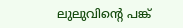ലുലുവിന്റെ പങ്ക്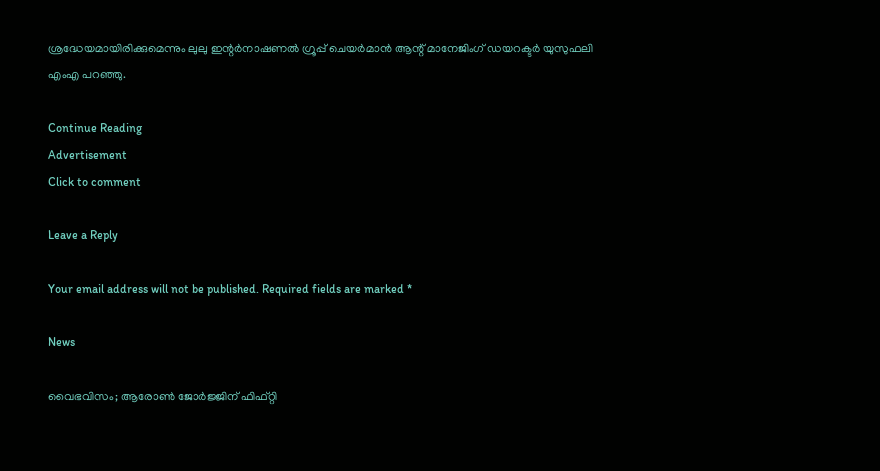ശ്രദ്ധേയമായിരിക്കുമെന്നും ലുലു ഇന്റര്‍നാഷണല്‍ ഗ്രൂപ്പ് ചെയര്‍മാന്‍ ആന്റ് മാനേജിംഗ് ഡയറക്ടര്‍ യുസുഫലി എംഎ പറഞ്ഞു.

Continue Reading
Advertisement
Click to comment

Leave a Reply

Your email address will not be published. Required fields are marked *

News

വൈഭവിസം; ആരോണ്‍ ജോര്‍ജ്ജിന് ഫിഫ്റ്റി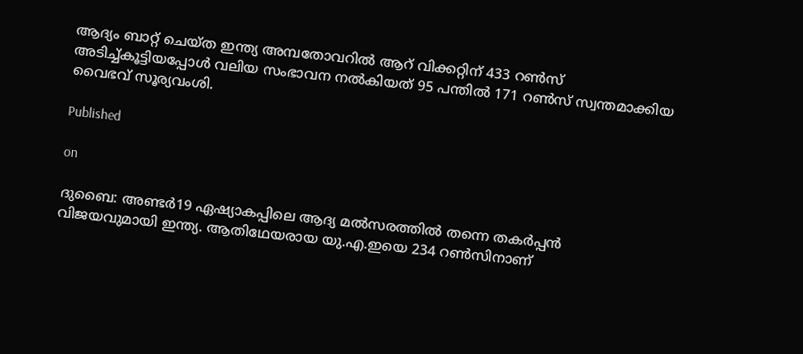ആദ്യം ബാറ്റ് ചെയ്ത ഇന്ത്യ അമ്പതോവറില്‍ ആറ് വിക്കറ്റിന് 433 റണ്‍സ് അടിച്ച്കൂട്ടിയപ്പോള്‍ വലിയ സംഭാവന നല്‍കിയത് 95 പന്തില്‍ 171 റണ്‍സ് സ്വന്തമാക്കിയ വൈഭവ് സൂര്യവംശി.

Published

on

ദുബൈ: അണ്ടര്‍19 ഏഷ്യാകപ്പിലെ ആദ്യ മല്‍സരത്തില്‍ തന്നെ തകര്‍പ്പന്‍ വിജയവുമായി ഇന്ത്യ. ആതിഥേയരായ യു.എ.ഇയെ 234 റണ്‍സിനാണ്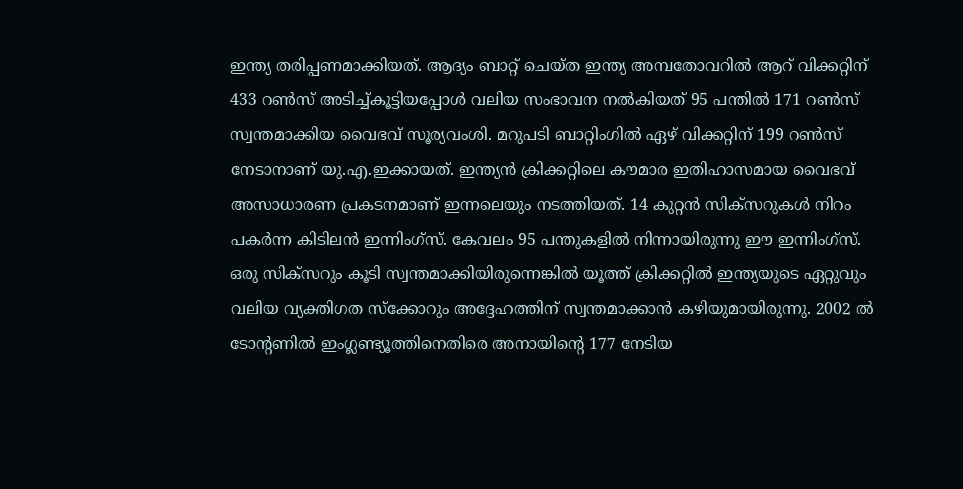ഇന്ത്യ തരിപ്പണമാക്കിയത്. ആദ്യം ബാറ്റ് ചെയ്ത ഇന്ത്യ അമ്പതോവറില്‍ ആറ് വിക്കറ്റിന് 433 റണ്‍സ് അടിച്ച്കൂട്ടിയപ്പോള്‍ വലിയ സംഭാവന നല്‍കിയത് 95 പന്തില്‍ 171 റണ്‍സ് സ്വന്തമാക്കിയ വൈഭവ് സൂര്യവംശി. മറുപടി ബാറ്റിംഗില്‍ ഏഴ് വിക്കറ്റിന് 199 റണ്‍സ് നേടാനാണ് യു.എ.ഇക്കായത്. ഇന്ത്യന്‍ ക്രിക്കറ്റിലെ കൗമാര ഇതിഹാസമായ വൈഭവ് അസാധാരണ പ്രകടനമാണ് ഇന്നലെയും നടത്തിയത്. 14 കുറ്റന്‍ സിക്‌സറുകള്‍ നിറം പകര്‍ന്ന കിടിലന്‍ ഇന്നിംഗ്‌സ്. കേവലം 95 പന്തുകളില്‍ നിന്നായിരുന്നു ഈ ഇന്നിംഗ്‌സ്. ഒരു സിക്‌സറും കൂടി സ്വന്തമാക്കിയിരുന്നെങ്കില്‍ യൂത്ത് ക്രിക്കറ്റില്‍ ഇന്ത്യയുടെ ഏറ്റുവും വലിയ വ്യക്തിഗത സ്‌ക്കോറും അദ്ദേഹത്തിന് സ്വന്തമാക്കാന്‍ കഴിയുമായിരുന്നു. 2002 ല്‍ ടോന്റണില്‍ ഇംഗ്ലണ്ട്യൂത്തിനെതിരെ അനായിന്റെ 177 നേടിയ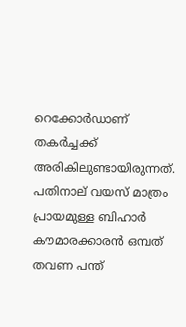റെക്കോര്‍ഡാണ് തകര്‍ച്ചക്ക് അരികിലുണ്ടായിരുന്നത്. പതിനാല് വയസ് മാത്രം പ്രായമുള്ള ബിഹാര്‍ കൗമാരക്കാരന്‍ ഒമ്പത് തവണ പന്ത്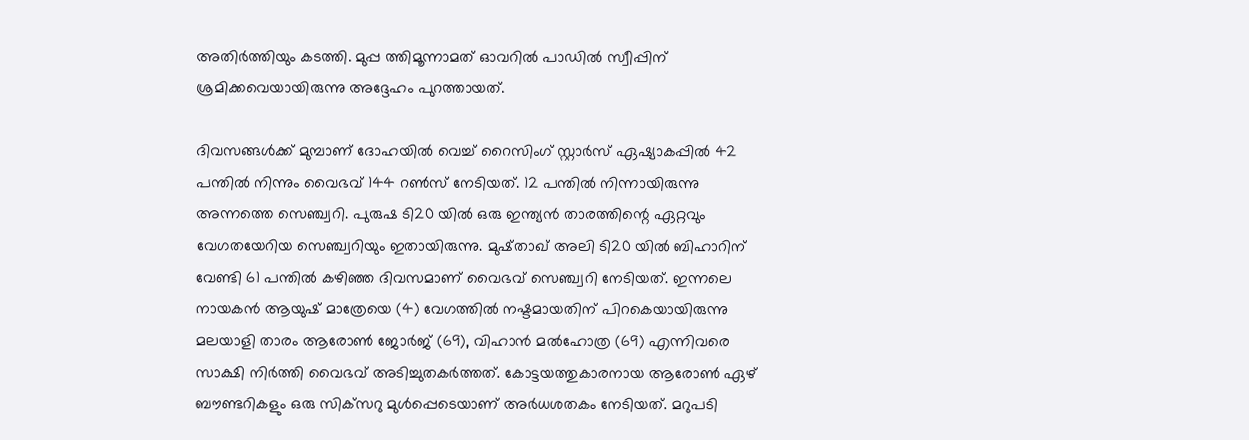അതിര്‍ത്തിയും കടത്തി. മുപ്പ ത്തിമൂന്നാമത് ഓവറില്‍ പാഡില്‍ സ്വീപ്പിന് ശ്രമിക്കവെയായിരുന്നു അദ്ദേഹം പുറത്തായത്.

ദിവസങ്ങള്‍ക്ക് മുമ്പാണ് ദോഹയില്‍ വെച്ച് റൈസിംഗ് സ്റ്റാര്‍സ് ഏഷ്യാകപ്പില്‍ 42 പന്തില്‍ നിന്നും വൈഭവ് 144 റണ്‍സ് നേടിയത്. 12 പന്തില്‍ നിന്നായിരുന്നു അന്നത്തെ സെഞ്ച്വറി. പുരുഷ ടി20 യില്‍ ഒരു ഇന്ത്യന്‍ താരത്തിന്റെ ഏറ്റവും വേഗതയേറിയ സെഞ്ച്വറിയും ഇതായിരുന്നു. മുഷ്താഖ് അലി ടി20 യില്‍ ബിഹാറിന് വേണ്ടി 61 പന്തില്‍ കഴിഞ്ഞ ദിവസമാണ് വൈഭവ് സെഞ്ച്വറി നേടിയത്. ഇന്നലെ നായകന്‍ ആയുഷ് മാത്രേയെ (4) വേഗത്തില്‍ നഷ്ടമായതിന് പിറകെയായിരുന്നു മലയാളി താരം ആരോണ്‍ ജോര്‍ജ് (69), വിഹാന്‍ മല്‍ഹോത്ര (69) എന്നിവരെ സാക്ഷി നിര്‍ത്തി വൈഭവ് അടിച്ചുതകര്‍ത്തത്. കോട്ടയത്തുകാരനായ ആരോണ്‍ ഏഴ് ബൗണ്ടറികളും ഒരു സിക്‌സറു മുള്‍പ്പെടെയാണ് അര്‍ധശതകം നേടിയത്. മറുപടി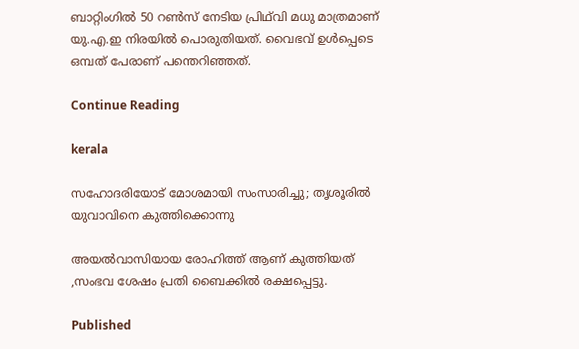ബാറ്റിംഗില്‍ 50 റണ്‍സ് നേടിയ പ്രിഥ്‌വി മധു മാത്രമാണ് യു.എ.ഇ നിരയില്‍ പൊരുതിയത്. വൈഭവ് ഉള്‍പ്പെടെ ഒമ്പത് പേരാണ് പന്തെറിഞ്ഞത്.

Continue Reading

kerala

സഹോദരിയോട് മോശമായി സംസാരിച്ചു; തൃശൂരില്‍ യുവാവിനെ കുത്തിക്കൊന്നു

അയല്‍വാസിയായ രോഹിത്ത് ആണ് കുത്തിയത് ,സംഭവ ശേഷം പ്രതി ബൈക്കില്‍ രക്ഷപ്പെട്ടു.

Published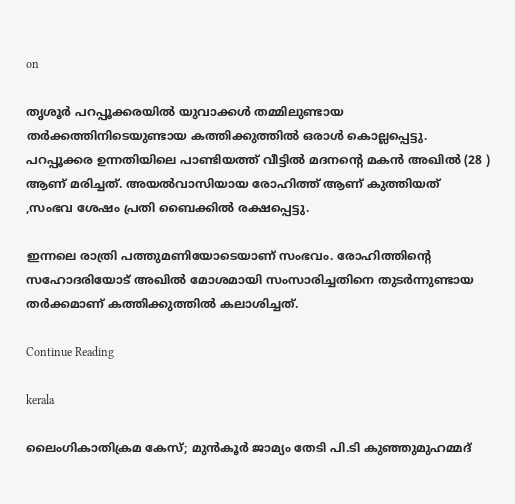on

തൃശൂര്‍ പറപ്പൂക്കരയില്‍ യുവാക്കള്‍ തമ്മിലുണ്ടായ തര്‍ക്കത്തിനിടെയുണ്ടായ കത്തിക്കുത്തില്‍ ഒരാള്‍ കൊല്ലപ്പെട്ടു. പറപ്പൂക്കര ഉന്നതിയിലെ പാണ്ടിയത്ത് വീട്ടില്‍ മദനന്റെ മകന്‍ അഖില്‍ (28 ) ആണ് മരിച്ചത്. അയല്‍വാസിയായ രോഹിത്ത് ആണ് കുത്തിയത് ,സംഭവ ശേഷം പ്രതി ബൈക്കില്‍ രക്ഷപ്പെട്ടു.

ഇന്നലെ രാത്രി പത്തുമണിയോടെയാണ് സംഭവം. രോഹിത്തിന്റെ സഹോദരിയോട് അഖില്‍ മോശമായി സംസാരിച്ചതിനെ തുടര്‍ന്നുണ്ടായ തര്‍ക്കമാണ് കത്തിക്കുത്തില്‍ കലാശിച്ചത്.

Continue Reading

kerala

ലൈംഗികാതിക്രമ കേസ്; മുന്‍കൂര്‍ ജാമ്യം തേടി പി.ടി കുഞ്ഞുമുഹമ്മദ്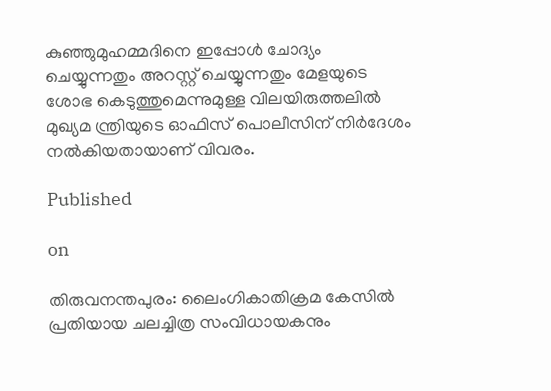കുഞ്ഞുമുഹമ്മദിനെ ഇപ്പോള്‍ ചോദ്യം ചെയ്യുന്നതും അറസ്റ്റ് ചെയ്യുന്നതും മേളയുടെ ശോഭ കെടുത്തുമെന്നുമുള്ള വിലയിരുത്തലില്‍ മുഖ്യമ ന്ത്രിയുടെ ഓഫിസ് പൊലീസിന് നിര്‍ദേശം നല്‍കിയതായാണ് വിവരം.

Published

on

തിരുവനന്തപുരം: ലൈംഗികാതിക്രമ കേസില്‍ പ്രതിയായ ചലച്ചിത്ര സംവിധായകനും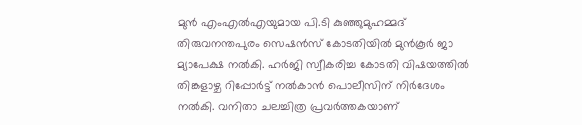മുന്‍ എംഎല്‍എയുമായ പി.ടി കുഞ്ഞുമുഹമ്മദ് തിരുവനന്തപുരം സെഷന്‍സ് കോടതിയില്‍ മുന്‍കൂര്‍ ജാ മ്യാപേക്ഷ നല്‍കി. ഹര്‍ജി സ്വീകരിച്ച കോടതി വിഷയത്തില്‍ തിങ്കളാഴ്ച റിപ്പോര്‍ട്ട് നല്‍കാന്‍ പൊലീസിന് നിര്‍ദേശം നല്‍കി. വനിതാ ചലച്ചിത്ര പ്രവര്‍ത്തകയാണ്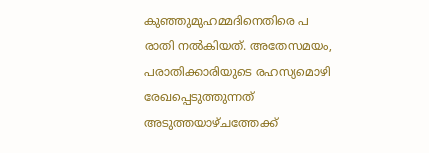കുഞ്ഞുമുഹമ്മദിനെതിരെ പ രാതി നല്‍കിയത്. അതേസമയം, പരാതിക്കാരിയുടെ രഹസ്യമൊഴി രേഖപ്പെടുത്തുന്നത് അടുത്തയാഴ്ചത്തേക്ക്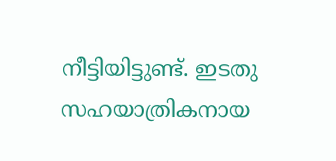നീട്ടിയിട്ടുണ്ട്. ഇടതു സഹയാത്രികനായ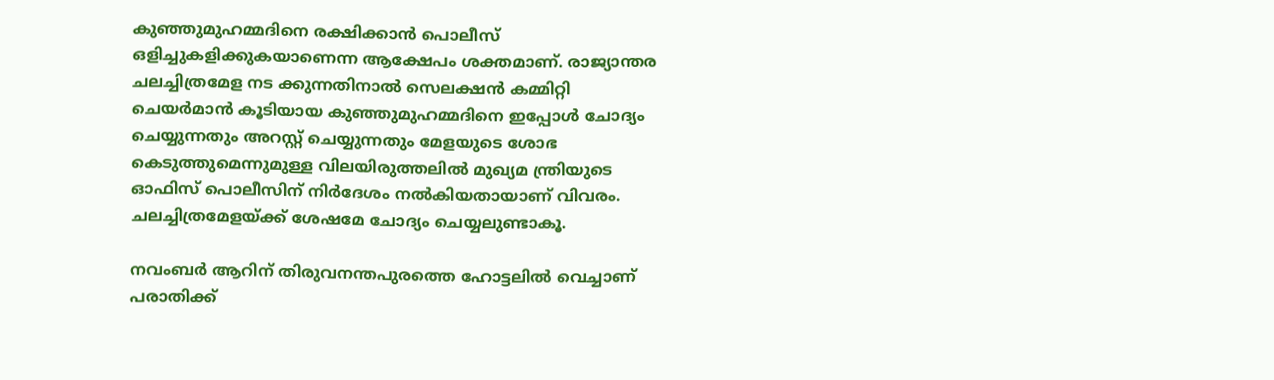കുഞ്ഞുമുഹമ്മദിനെ രക്ഷിക്കാന്‍ പൊലീസ് ഒളിച്ചുകളിക്കുകയാണെന്ന ആക്ഷേപം ശക്തമാണ്. രാജ്യാന്തര ചലച്ചിത്രമേള നട ക്കുന്നതിനാല്‍ സെലക്ഷന്‍ കമ്മിറ്റി ചെയര്‍മാന്‍ കൂടിയായ കുഞ്ഞുമുഹമ്മദിനെ ഇപ്പോള്‍ ചോദ്യം ചെയ്യുന്നതും അറസ്റ്റ് ചെയ്യുന്നതും മേളയുടെ ശോഭ കെടുത്തുമെന്നുമുള്ള വിലയിരുത്തലില്‍ മുഖ്യമ ന്ത്രിയുടെ ഓഫിസ് പൊലീസിന് നിര്‍ദേശം നല്‍കിയതായാണ് വിവരം. ചലച്ചിത്രമേളയ്ക്ക് ശേഷമേ ചോദ്യം ചെയ്യലുണ്ടാകൂ.

നവംബര്‍ ആറിന് തിരുവനന്തപുരത്തെ ഹോട്ടലില്‍ വെച്ചാണ് പരാതിക്ക്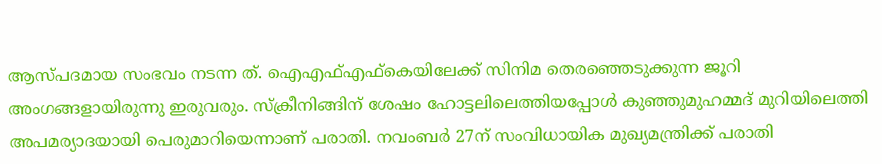ആസ്പദമായ സംഭവം നടന്ന ത്. ഐഎഫ്എഫ്‌കെയിലേക്ക് സിനിമ തെരഞ്ഞെടുക്കുന്ന ജൂറി അംഗങ്ങളായിരുന്നു ഇരുവരും. സ്‌ക്രീനിങ്ങിന് ശേഷം ഹോട്ടലിലെത്തിയപ്പോള്‍ കുഞ്ഞുമുഹമ്മദ് മുറിയിലെത്തി അപമര്യാദയായി പെരുമാറിയെന്നാണ് പരാതി. നവംബര്‍ 27ന് സംവിധായിക മുഖ്യമന്ത്രിക്ക് പരാതി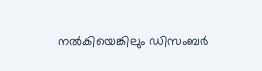നല്‍കിയെങ്കിലും ഡിസംബര്‍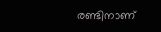രണ്ടിനാണ്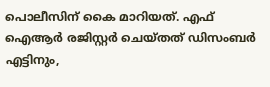പൊലീസിന് കൈ മാറിയത്. എഫ് ഐആര്‍ രജിസ്റ്റര്‍ ചെയ്തത് ഡിസംബര്‍ എട്ടിനും,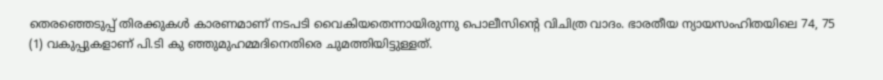തെരഞ്ഞെടുപ്പ് തിരക്കുകള്‍ കാരണമാണ് നടപടി വൈകിയതെന്നായിരുന്നു പൊലീസിന്റെ വിചിത്ര വാദം. ഭാരതീയ ന്യായസംഹിതയിലെ 74, 75 (1) വകുപ്പുകളാണ് പി.ടി കു ഞ്ഞുമുഹമ്മദിനെതിരെ ചുമത്തിയിട്ടുള്ളത്.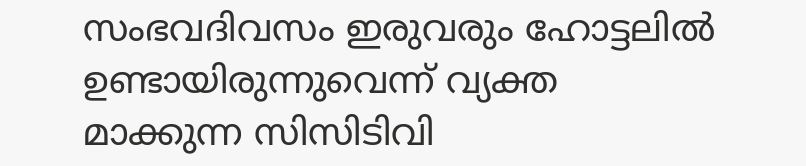സംഭവദിവസം ഇരുവരും ഹോട്ടലില്‍ ഉണ്ടായിരുന്നുവെന്ന് വ്യക്ത മാക്കുന്ന സിസിടിവി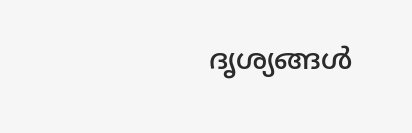ദൃശ്യങ്ങള്‍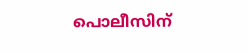പൊലീസിന്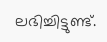ലഭിച്ചിട്ടുണ്ട്.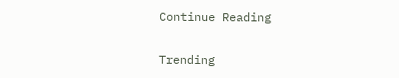Continue Reading

Trending